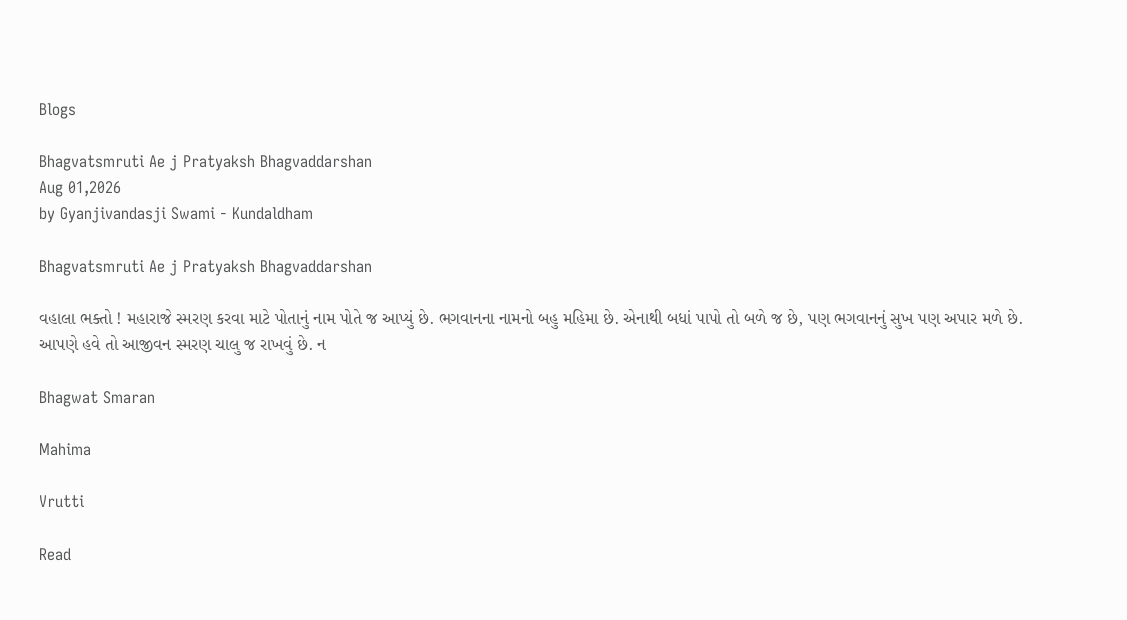Blogs

Bhagvatsmruti Ae j Pratyaksh Bhagvaddarshan
Aug 01,2026
by Gyanjivandasji Swami - Kundaldham

Bhagvatsmruti Ae j Pratyaksh Bhagvaddarshan

વહાલા ભક્તો ! મહારાજે સ્મરણ કરવા માટે પોતાનું નામ પોતે જ આપ્યું છે. ભગવાનના નામનો બહુ મહિમા છે. એનાથી બધાં પાપો તો બળે જ છે, પણ ભગવાનનું સુખ પણ અપાર મળે છે. આપણે હવે તો આજીવન સ્મરણ ચાલુ જ રાખવું છે. ન

Bhagwat Smaran

Mahima

Vrutti

Read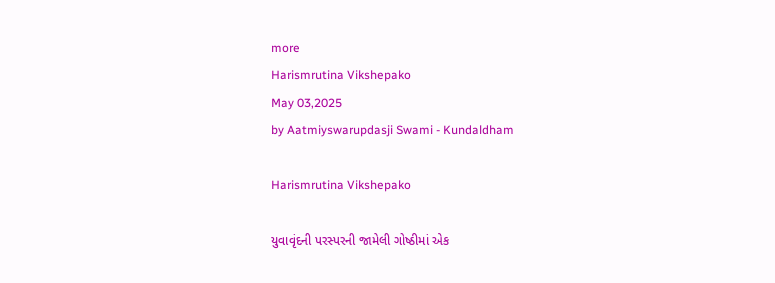more
Harismrutina Vikshepako
May 03,2025
by Aatmiyswarupdasji Swami - Kundaldham

Harismrutina Vikshepako

યુવાવૃંદની પરસ્પરની જામેલી ગોષ્ઠીમાં એક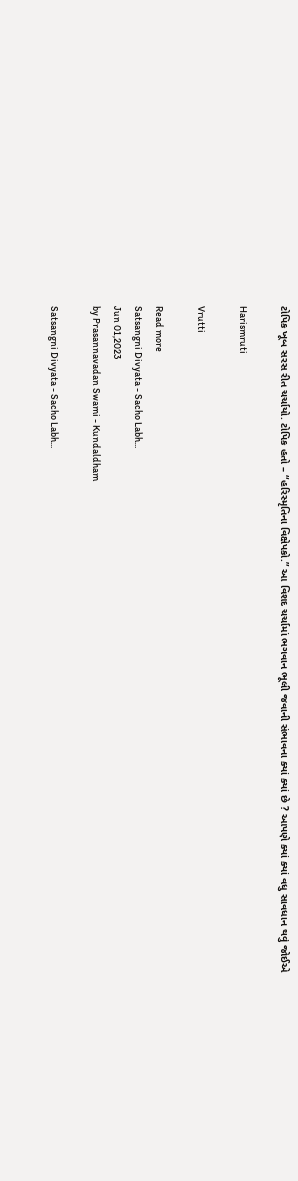ટોપિક ખૂબ સરસ રીત ચર્ચાયો. ટોપિક હતો – “હરિસ્મૃતિના વિક્ષેપકો.” આ વિશદ ચર્ચામાં ભગવાન ભૂલી જવાની સંભાવના ક્યાં ક્યાં છે ? આપણે ક્યાં ક્યાં વધુ સાવધાન થવું જોઈએ

Harismruti

Vrutti

Read more
Satsangni Divyata - Sacho Labh...
Jun 01,2023
by Prasannavadan Swami - Kundaldham

Satsangni Divyata - Sacho Labh...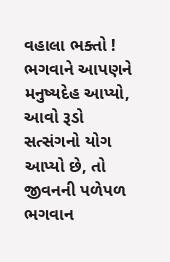વહાલા ભક્તો ! ભગવાને આપણને મનુષ્યદેહ આપ્યો, આવો રૂડો સત્સંગનો યોગ આપ્યો છે, તો જીવનની પળેપળ ભગવાન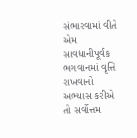સંભારવામાં વીતે એમ સાવધાનીપૂર્વક ભગવાનમાં વૃત્તિ રાખવાનો અભ્યાસ કરીએ તો સર્વોત્તમ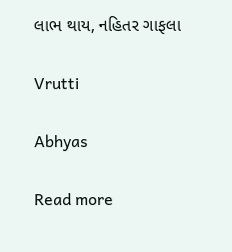લાભ થાય, નહિતર ગાફલા

Vrutti

Abhyas

Read more